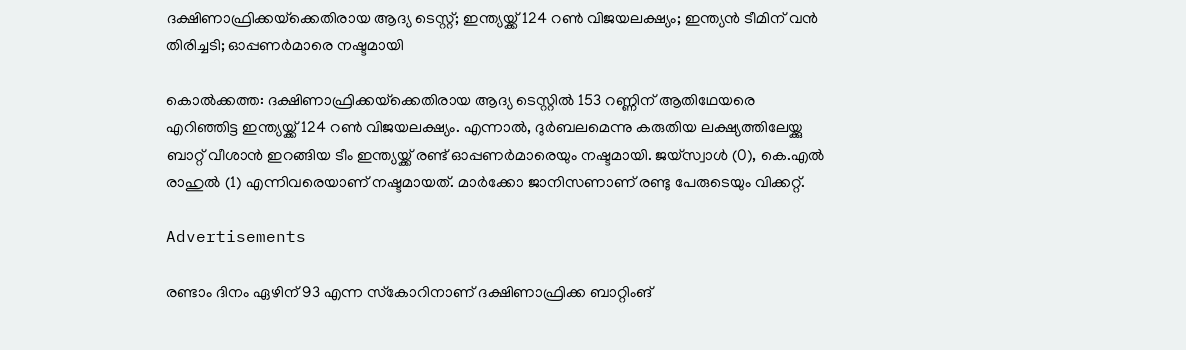ദക്ഷിണാഫ്രിക്കയ്‌ക്കെതിരായ ആദ്യ ടെസ്റ്റ്; ഇന്ത്യയ്ക്ക് 124 റൺ വിജയലക്ഷ്യം; ഇന്ത്യൻ ടീമിന് വൻ തിരിച്ചടി; ഓപ്പണർമാരെ നഷ്ടമായി

കൊൽക്കത്ത: ദക്ഷിണാഫ്രിക്കയ്‌ക്കെതിരായ ആദ്യ ടെസ്റ്റിൽ 153 റണ്ണിന് ആതിഥേയരെ എറിഞ്ഞിട്ട ഇന്ത്യയ്ക്ക് 124 റൺ വിജയലക്ഷ്യം. എന്നാൽ, ദുർബലമെന്നു കരുതിയ ലക്ഷ്യത്തിലേയ്ക്കു ബാറ്റ് വീശാൻ ഇറങ്ങിയ ടീം ഇന്ത്യയ്ക്ക് രണ്ട് ഓപ്പണർമാരെയും നഷ്ടമായി. ജയ്‌സ്വാൾ (0), കെ.എൽ രാഹുൽ (1) എന്നിവരെയാണ് നഷ്ടമായത്. മാർക്കോ ജാനിസണാണ് രണ്ടു പേരുടെയും വിക്കറ്റ്.

Advertisements

രണ്ടാം ദിനം ഏഴിന് 93 എന്ന സ്‌കോറിനാണ് ദക്ഷിണാഫ്രിക്ക ബാറ്റിംങ്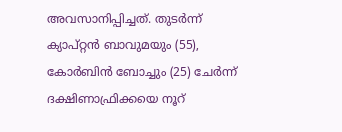അവസാനിപ്പിച്ചത്. തുടർന്ന് ക്യാപ്റ്റൻ ബാവുമയും (55), കോർബിൻ ബോച്ചും (25) ചേർന്ന് ദക്ഷിണാഫ്രിക്കയെ നൂറ്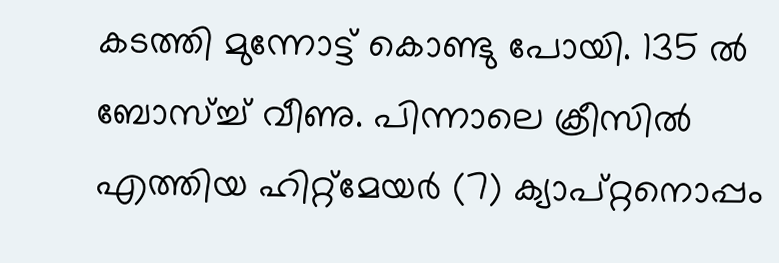കടത്തി മുന്നോട്ട് കൊണ്ടു പോയി. 135 ൽ ബോസ്ച്ച് വീണു. പിന്നാലെ ക്രീസിൽ എത്തിയ ഹിറ്റ്‌മേയർ (7) ക്യാപ്റ്റനൊപ്പം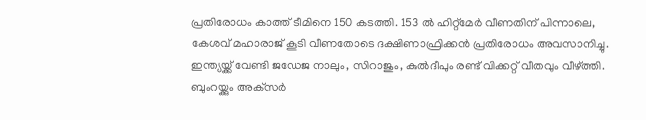പ്രതിരോധം കാത്ത് ടീമിനെ 150 കടത്തി. 153 ൽ ഹിറ്റ്‌മേർ വീണതിന് പിന്നാലെ, കേശവ് മഹാരാജ് കൂടി വീണതോടെ ദക്ഷിണാഫ്രിക്കൻ പ്രതിരോധം അവസാനിച്ചു. ഇന്ത്യയ്ക്ക് വേണ്ടി ജഡേജ നാലും, സിറാജും, കുൽദീപും രണ്ട് വിക്കറ്റ് വീതവും വീഴ്ത്തി. ബുംറയ്ക്കും അക്‌സർ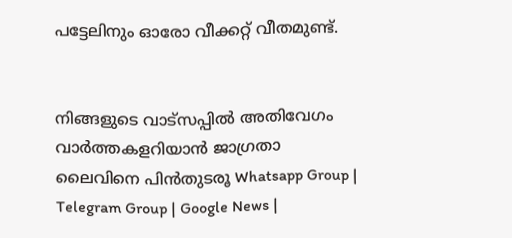പട്ടേലിനും ഓരോ വീക്കറ്റ് വീതമുണ്ട്.


നിങ്ങളുടെ വാട്സപ്പിൽ അതിവേഗം വാർത്തകളറിയാൻ ജാഗ്രതാ ലൈവിനെ പിൻതുടരൂ Whatsapp Group | Telegram Group | Google News |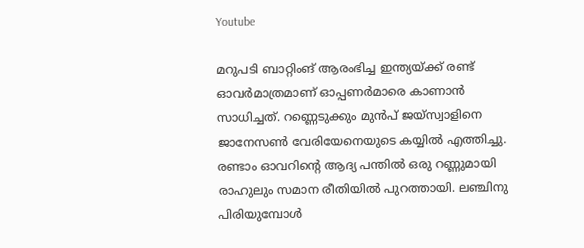Youtube

മറുപടി ബാറ്റിംങ് ആരംഭിച്ച ഇന്ത്യയ്ക്ക് രണ്ട് ഓവർമാത്രമാണ് ഓപ്പണർമാരെ കാണാൻ സാധിച്ചത്. റണ്ണെടുക്കും മുൻപ് ജയ്‌സ്വാളിനെ ജാനേസൺ വേരിയേനെയുടെ കയ്യിൽ എത്തിച്ചു. രണ്ടാം ഓവറിന്റെ ആദ്യ പന്തിൽ ഒരു റണ്ണുമായി രാഹുലും സമാന രീതിയിൽ പുറത്തായി. ലഞ്ചിനു പിരിയുമ്പോൾ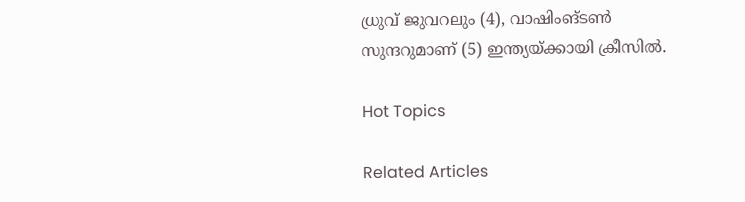ധ്രുവ് ജുവറലും (4), വാഷിംങ്ടൺ സുന്ദറുമാണ് (5) ഇന്ത്യയ്ക്കായി ക്രീസിൽ.

Hot Topics

Related Articles